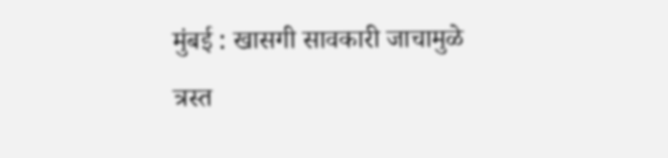मुंबई : खासगी सावकारी जाचामुळे त्रस्त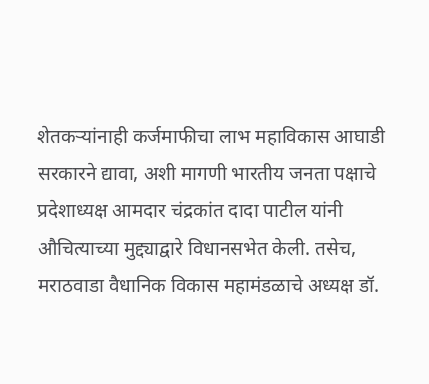शेतकऱ्यांनाही कर्जमाफीचा लाभ महाविकास आघाडी सरकारने द्यावा, अशी मागणी भारतीय जनता पक्षाचे प्रदेशाध्यक्ष आमदार चंद्रकांत दादा पाटील यांनी औचित्याच्या मुद्द्याद्वारे विधानसभेत केली. तसेच, मराठवाडा वैधानिक विकास महामंडळाचे अध्यक्ष डॉ.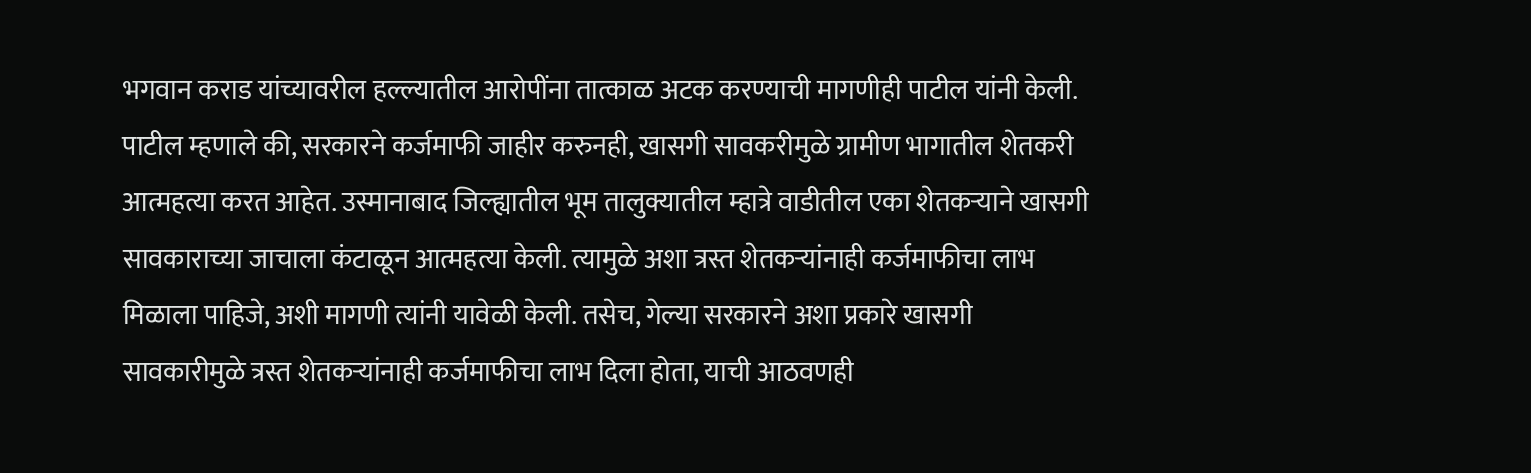भगवान कराड यांच्यावरील हल्ल्यातील आरोपींना तात्काळ अटक करण्याची मागणीही पाटील यांनी केली.
पाटील म्हणाले की, सरकारने कर्जमाफी जाहीर करुनही, खासगी सावकरीमुळे ग्रामीण भागातील शेतकरी आत्महत्या करत आहेत. उस्मानाबाद जिल्ह्यातील भूम तालुक्यातील म्हात्रे वाडीतील एका शेतकऱ्याने खासगी सावकाराच्या जाचाला कंटाळून आत्महत्या केली. त्यामुळे अशा त्रस्त शेतकऱ्यांनाही कर्जमाफीचा लाभ मिळाला पाहिजे, अशी मागणी त्यांनी यावेळी केली. तसेच, गेल्या सरकारने अशा प्रकारे खासगी सावकारीमुळे त्रस्त शेतकऱ्यांनाही कर्जमाफीचा लाभ दिला होता, याची आठवणही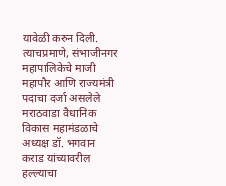यावेळी करुन दिली.
त्याचप्रमाणे, संभाजीनगर महापालिकेचे माजी महापौर आणि राज्यमंत्री पदाचा दर्जा असलेले मराठवाडा वैधानिक विकास महामंडळाचे अध्यक्ष डॉ. भगवान कराड यांच्यावरील हल्ल्याचा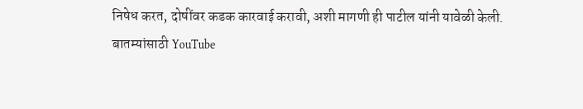निषेध करत, दोषींवर कडक कारवाई करावी, अशी मागणी ही पाटील यांनी यावेळी केली.
बातम्यांसाठी YouTube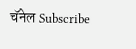चॅनेल Subscribe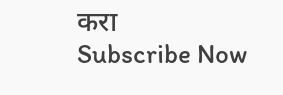करा
Subscribe Now